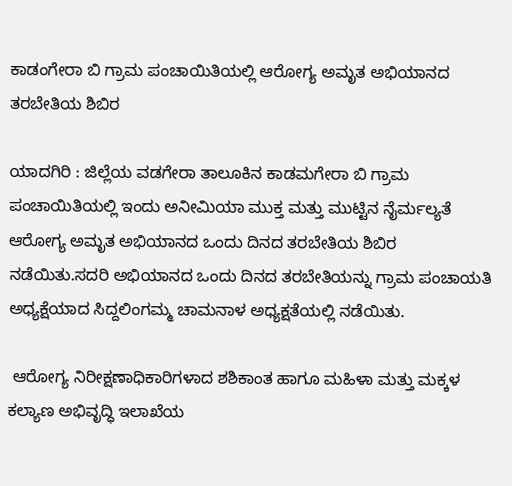ಕಾಡಂಗೇರಾ ಬಿ ಗ್ರಾಮ ಪಂಚಾಯಿತಿಯಲ್ಲಿ ಆರೋಗ್ಯ ಅಮೃತ ಅಭಿಯಾನದ ತರಬೇತಿಯ ಶಿಬಿರ

ಯಾದಗಿರಿ : ಜಿಲ್ಲೆಯ ವಡಗೇರಾ ತಾಲೂಕಿನ ಕಾಡಮಗೇರಾ ಬಿ ಗ್ರಾಮ ಪಂಚಾಯಿತಿಯಲ್ಲಿ ಇಂದು ಅನೀಮಿಯಾ ಮುಕ್ತ ಮತ್ತು ಮುಟ್ಟಿನ ನೈರ್ಮಲ್ಯತೆ ಆರೋಗ್ಯ ಅಮೃತ ಅಭಿಯಾನದ ಒಂದು ದಿನದ ತರಬೇತಿಯ ಶಿಬಿರ ನಡೆಯಿತು.ಸದರಿ ಅಭಿಯಾನದ ಒಂದು ದಿನದ ತರಬೇತಿಯನ್ನು ಗ್ರಾಮ ಪಂಚಾಯತಿ ಅಧ್ಯಕ್ಷೆಯಾದ ಸಿದ್ದಲಿಂಗಮ್ಮ ಚಾಮನಾಳ ಅಧ್ಯಕ್ಷತೆಯಲ್ಲಿ ನಡೆಯಿತು.

 ಆರೋಗ್ಯ ನಿರೀಕ್ಷಣಾಧಿಕಾರಿಗಳಾದ ಶಶಿಕಾಂತ ಹಾಗೂ ಮಹಿಳಾ ಮತ್ತು ಮಕ್ಕಳ ಕಲ್ಯಾಣ ಅಭಿವೃದ್ಧಿ ಇಲಾಖೆಯ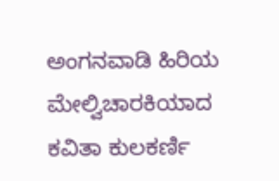ಅಂಗನವಾಡಿ ಹಿರಿಯ ಮೇಲ್ವಿಚಾರಕಿಯಾದ ಕವಿತಾ ಕುಲಕರ್ಣಿ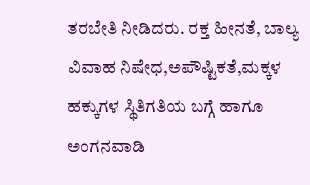ತರಬೇತಿ ನೀಡಿದರು. ರಕ್ತ ಹೀನತೆ, ಬಾಲ್ಯ ವಿವಾಹ ನಿಷೇಧ,ಅಪೌಷ್ಟಿಕತೆ,ಮಕ್ಕಳ ಹಕ್ಕುಗಳ ಸ್ಥಿತಿಗತಿಯ ಬಗ್ಗೆ ಹಾಗೂ ಅಂಗನವಾಡಿ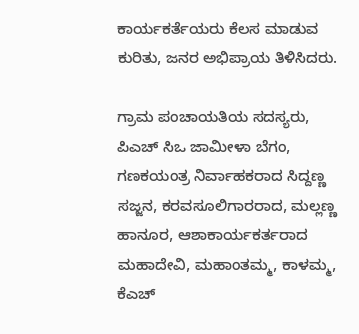ಕಾರ್ಯಕರ್ತೆಯರು‌ ಕೆಲಸ ಮಾಡುವ ಕುರಿತು, ಜನರ ಅಭಿಪ್ರಾಯ ತಿಳಿಸಿದರು.

ಗ್ರಾಮ ಪಂಚಾಯತಿಯ ಸದಸ್ಯರು, ಪಿಎಚ್ ಸಿಒ ಜಾಮೀಳಾ ಬೆಗಂ, ಗಣಕಯಂತ್ರ ನಿರ್ವಾಹಕರಾದ ಸಿದ್ದಣ್ಣ ಸಜ್ಜನ, ಕರವಸೂಲಿಗಾರರಾದ, ಮಲ್ಲಣ್ಣ ಹಾನೂರ, ಆಶಾಕಾರ್ಯಕರ್ತರಾದ ಮಹಾದೇವಿ, ಮಹಾಂತಮ್ಮ, ಕಾಳಮ್ಮ, ಕೆಎಚ್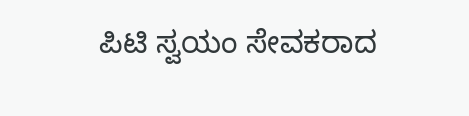ಪಿಟಿ ಸ್ವಯಂ ಸೇವಕರಾದ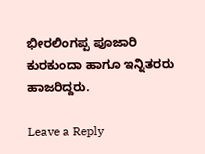ಭೀರಲಿಂಗಪ್ಪ‌ ಪೂಜಾರಿ ಕುರಕುಂದಾ ಹಾಗೂ ಇನ್ನಿತರರು ಹಾಜರಿದ್ದರು.

Leave a Reply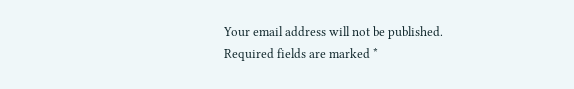Your email address will not be published. Required fields are marked *